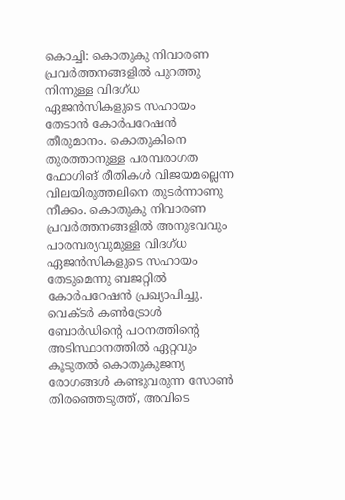കൊച്ചി: കൊതുകു നിവാരണ പ്രവർത്തനങ്ങളിൽ പുറത്തു നിന്നുള്ള വിദഗ്ധ ഏജൻസികളുടെ സഹായം തേടാൻ കോർപറേഷൻ തീരുമാനം. കൊതുകിനെ തുരത്താനുള്ള പരമ്പരാഗത ഫോഗിങ് രീതികൾ വിജയമല്ലെന്ന വിലയിരുത്തലിനെ തുടർന്നാണു നീക്കം. കൊതുകു നിവാരണ പ്രവർത്തനങ്ങളിൽ അനുഭവവും പാരമ്പര്യവുമുള്ള വിദഗ്ധ ഏജൻസികളുടെ സഹായം തേടുമെന്നു ബജറ്റിൽ കോർപറേഷൻ പ്രഖ്യാപിച്ചു.
വെക്ടർ കൺട്രോൾ ബോർഡിന്റെ പഠനത്തിന്റെ അടിസ്ഥാനത്തിൽ ഏറ്റവും കൂടുതൽ കൊതുകുജന്യ രോഗങ്ങൾ കണ്ടുവരുന്ന സോൺ തിരഞ്ഞെടുത്ത്, അവിടെ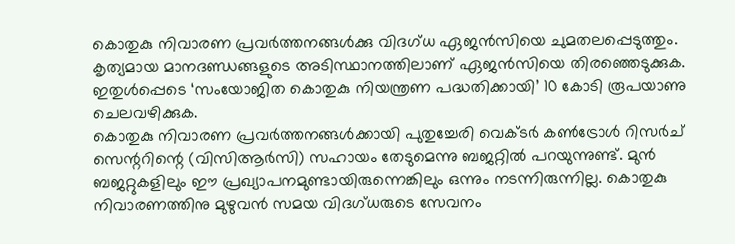കൊതുകു നിവാരണ പ്രവർത്തനങ്ങൾക്കു വിദഗ്ധ ഏജൻസിയെ ചുമതലപ്പെടുത്തും. കൃത്യമായ മാനദണ്ഡങ്ങളുടെ അടിസ്ഥാനത്തിലാണ് ഏജൻസിയെ തിരഞ്ഞെടുക്കുക. ഇതുൾപ്പെടെ ‘സംയോജിത കൊതുകു നിയന്ത്രണ പദ്ധതിക്കായി’ 10 കോടി രൂപയാണു ചെലവഴിക്കുക.
കൊതുകു നിവാരണ പ്രവർത്തനങ്ങൾക്കായി പുതുച്ചേരി വെക്ടർ കൺട്രോൾ റിസർച് സെന്ററിന്റെ (വിസിആർസി) സഹായം തേടുമെന്നു ബജറ്റിൽ പറയുന്നുണ്ട്. മുൻ ബജറ്റുകളിലും ഈ പ്രഖ്യാപനമുണ്ടായിരുന്നെങ്കിലും ഒന്നും നടന്നിരുന്നില്ല. കൊതുകു നിവാരണത്തിനു മുഴുവൻ സമയ വിദഗ്ധരുടെ സേവനം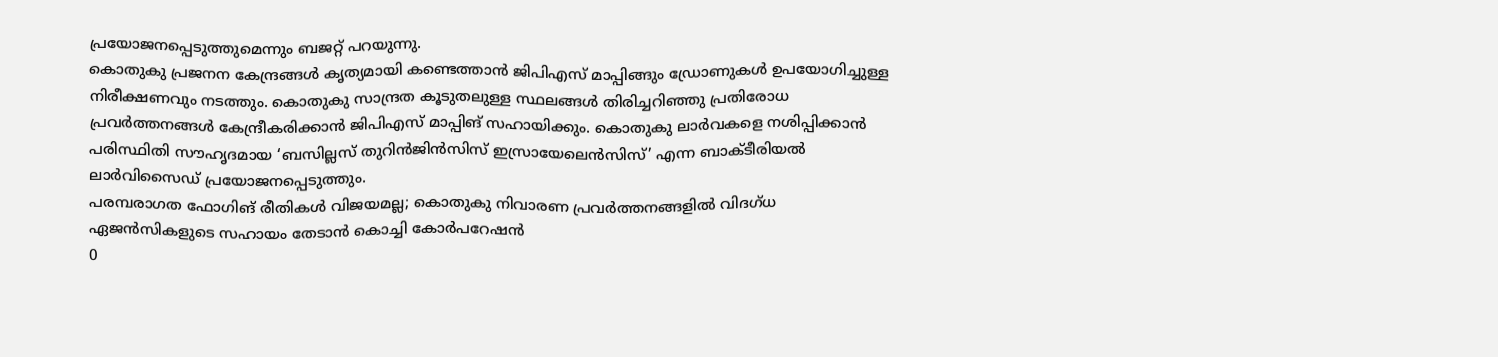പ്രയോജനപ്പെടുത്തുമെന്നും ബജറ്റ് പറയുന്നു.
കൊതുകു പ്രജനന കേന്ദ്രങ്ങൾ കൃത്യമായി കണ്ടെത്താൻ ജിപിഎസ് മാപ്പിങ്ങും ഡ്രോണുകൾ ഉപയോഗിച്ചുള്ള നിരീക്ഷണവും നടത്തും. കൊതുകു സാന്ദ്രത കൂടുതലുള്ള സ്ഥലങ്ങൾ തിരിച്ചറിഞ്ഞു പ്രതിരോധ പ്രവർത്തനങ്ങൾ കേന്ദ്രീകരിക്കാൻ ജിപിഎസ് മാപ്പിങ് സഹായിക്കും. കൊതുകു ലാർവകളെ നശിപ്പിക്കാൻ പരിസ്ഥിതി സൗഹൃദമായ ‘ബസില്ലസ് തുറിൻജിൻസിസ് ഇസ്രായേലെൻസിസ്’ എന്ന ബാക്ടീരിയൽ ലാർവിസൈഡ് പ്രയോജനപ്പെടുത്തും.
പരമ്പരാഗത ഫോഗിങ് രീതികൾ വിജയമല്ല; കൊതുകു നിവാരണ പ്രവർത്തനങ്ങളിൽ വിദഗ്ധ ഏജൻസികളുടെ സഹായം തേടാൻ കൊച്ചി കോർപറേഷൻ
0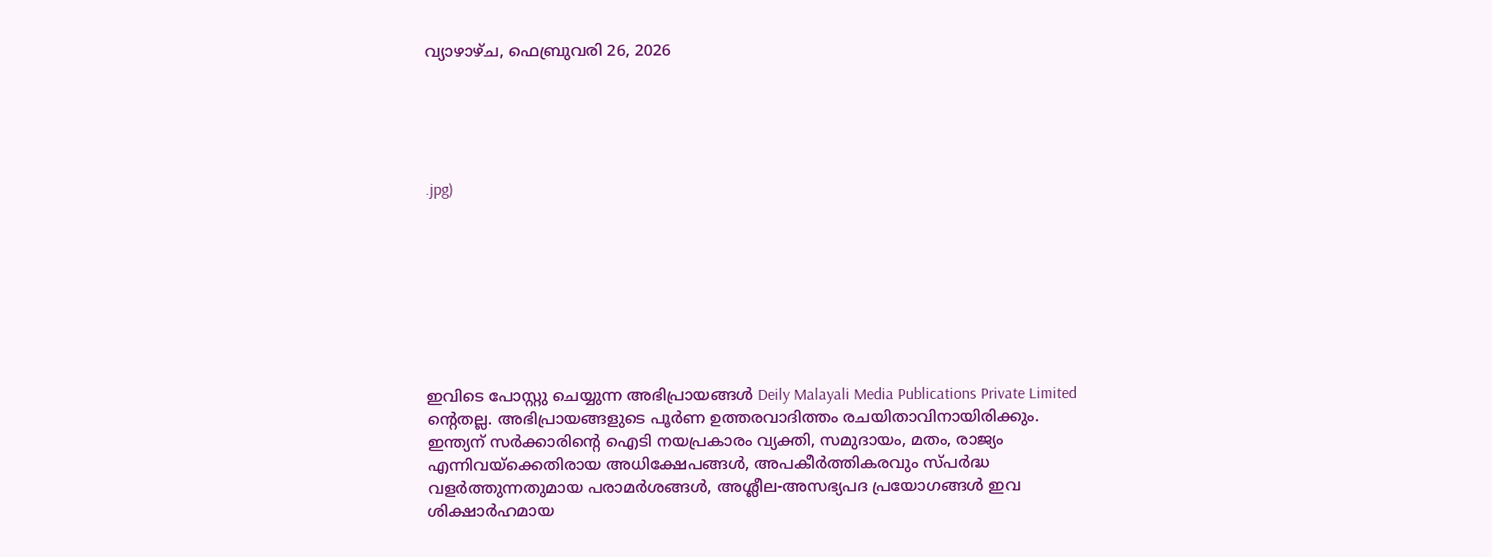വ്യാഴാഴ്ച, ഫെബ്രുവരി 26, 2026





.jpg)








ഇവിടെ പോസ്റ്റു ചെയ്യുന്ന അഭിപ്രായങ്ങൾ Deily Malayali Media Publications Private Limited ന്റെതല്ല. അഭിപ്രായങ്ങളുടെ പൂർണ ഉത്തരവാദിത്തം രചയിതാവിനായിരിക്കും.
ഇന്ത്യന് സർക്കാരിന്റെ ഐടി നയപ്രകാരം വ്യക്തി, സമുദായം, മതം, രാജ്യം എന്നിവയ്ക്കെതിരായ അധിക്ഷേപങ്ങൾ, അപകീർത്തികരവും സ്പർദ്ധ വളർത്തുന്നതുമായ പരാമർശങ്ങൾ, അശ്ലീല-അസഭ്യപദ പ്രയോഗങ്ങൾ ഇവ ശിക്ഷാർഹമായ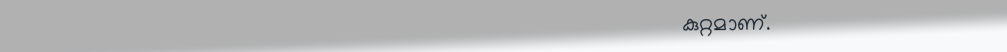കുറ്റമാണ്.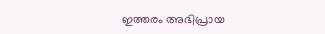ഇത്തരം അഭിപ്രായ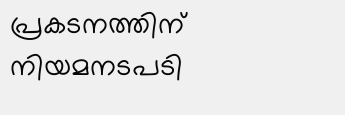പ്രകടനത്തിന് നിയമനടപടി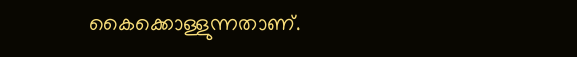കൈക്കൊള്ളുന്നതാണ്.